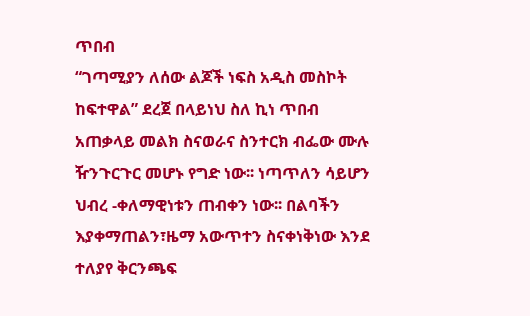ጥበብ
“ገጣሚያን ለሰው ልጆች ነፍስ አዲስ መስኮት ከፍተዋል” ደረጀ በላይነህ ስለ ኪነ ጥበብ አጠቃላይ መልክ ስናወራና ስንተርክ ብፌው ሙሉ ዥንጉርጉር መሆኑ የግድ ነው፡፡ ነጣጥለን ሳይሆን ህብረ -ቀለማዊነቱን ጠብቀን ነው፡፡ በልባችን እያቀማጠልን፣ዜማ አውጥተን ስናቀነቅነው እንደ ተለያየ ቅርንጫፍ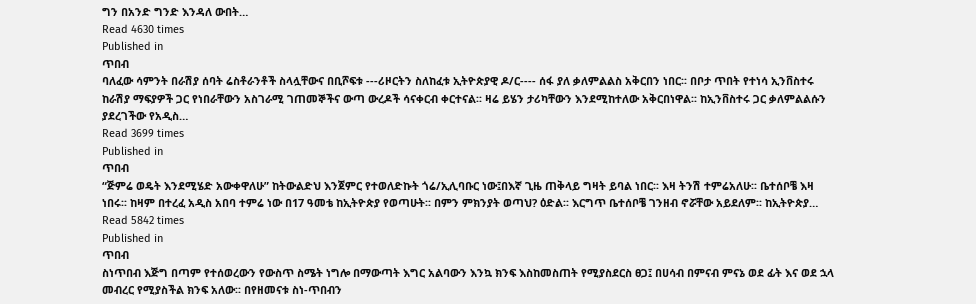ግን በአንድ ግንድ እንዳለ ውበት…
Read 4630 times
Published in
ጥበብ
ባለፈው ሳምንት በራሽያ ሰባት ሬስቶራንቶች ስላሏቸውና በቢሾፍቱ ---ሪዞርትን ስለከፈቱ ኢትዮጵያዊ ዶ/ር---- ሰፋ ያለ ቃለምልልስ አቅርበን ነበር፡፡ በቦታ ጥበት የተነሳ ኢንቨስተሩ ከራሽያ ማፍያዎች ጋር የነበራቸውን አስገራሚ ገጠመኞችና ውጣ ውረዶች ሳናቀርብ ቀርተናል፡፡ ዛሬ ይሄን ታሪካቸውን እንደሚከተለው አቅርበነዋል፡፡ ከኢንቨስተሩ ጋር ቃለምልልሱን ያደረገችው የአዲስ…
Read 3699 times
Published in
ጥበብ
“ጅምሬ ወዴት እንደሚሄድ አውቀዋለሁ” ከትውልድህ እንጀምር የተወለድኩት ጎሬ/ኢሊባቡር ነው፤በእኛ ጊዜ ጠቅላይ ግዛት ይባል ነበር፡፡ እዛ ትንሽ ተምሬአለሁ፡፡ ቤተሰቦቼ እዛ ነበሩ፡፡ ከዛም በተረፈ አዲስ አበባ ተምሬ ነው በ17 ዓመቴ ከኢትዮጵያ የወጣሁት፡፡ በምን ምክንያት ወጣህ? ዕድል፡፡ እርግጥ ቤተሰቦቼ ገንዘብ ኖሯቸው አይደለም፡፡ ከኢትዮጵያ…
Read 5842 times
Published in
ጥበብ
ስነጥበብ እጅግ በጣም የተሰወረውን የውስጥ ስሜት ነግሎ በማውጣት እግር አልባውን እንኳ ክንፍ እስከመስጠት የሚያስደርስ ፀጋ፤ በሀሳብ በምናብ ምናኔ ወደ ፊት እና ወደ ኋላ መብረር የሚያስችል ክንፍ አለው፡፡ በየዘመናቱ ስነ-ጥበብን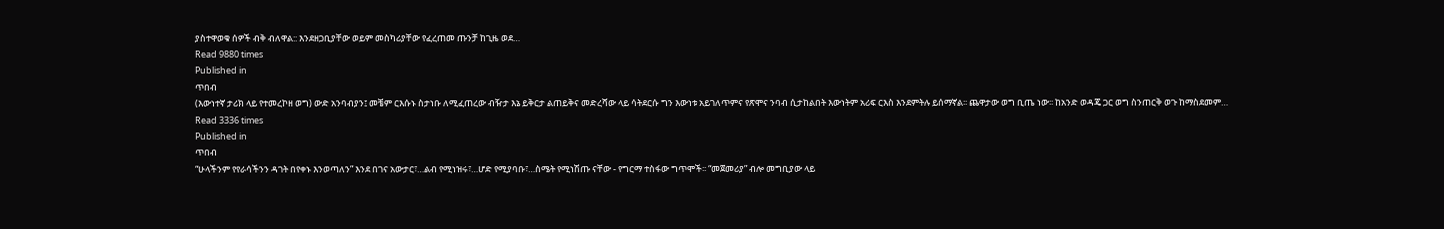ያስተዋወቁ ሰዎች ብቅ ብለዋል:: እንደዘጋቢያቸው ወይም መስካሪያቸው የፈረጠመ ጡንቻ ከጊዜ ወደ…
Read 9880 times
Published in
ጥበብ
(እውነተኛ ታሪክ ላይ የተመረኮዘ ወግ) ውድ አንባብያን፤ መቼም ርእሱኑ ስታነቡ ለሚፈጠረው ብዥታ እኔ ይቅርታ ልጠይቅና መድረሻው ላይ ሳትደርሱ ግን እውነቱ አይገለጥምና የጽሞና ንባብ ሲታከልበት እውነትም አሪፍ ርእስ እንደምትሉ ይሰማኛል፡፡ ጨዋታው ወግ ቢጤ ነው፡፡ ከአንድ ወዳጄ ጋር ወግ ስንጠርቅ ወጉ ከማስደመም…
Read 3336 times
Published in
ጥበብ
“ሁላችንም የየራሳችንን ዳገት በየቀኑ እንወጣለን” እንደ በገና አውታር፣…ልብ የሚነዝሩ፣…ሆድ የሚያባቡ፣…ስሜት የሚነሽጡ ናቸው - የግርማ ተስፋው ግጥሞች፡፡ “መጀመሪያ” ብሎ መግቢያው ላይ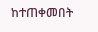ከተጠቀመበት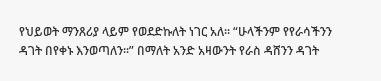የህይወት ማንጸሪያ ላይም የወደድኩለት ነገር አለ፡፡ “ሁላችንም የየራሳችንን ዳገት በየቀኑ እንወጣለን፡፡” በማለት አንድ አዛውንት የራስ ዳሸንን ዳገት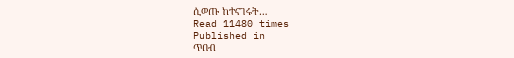ሲወጡ ከተናገሩት…
Read 11480 times
Published in
ጥበብ